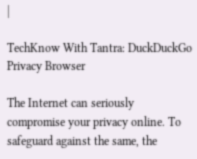|

TechKnow With Tantra: DuckDuckGo Privacy Browser

The Internet can seriously compromise your privacy online. To safeguard against the same, the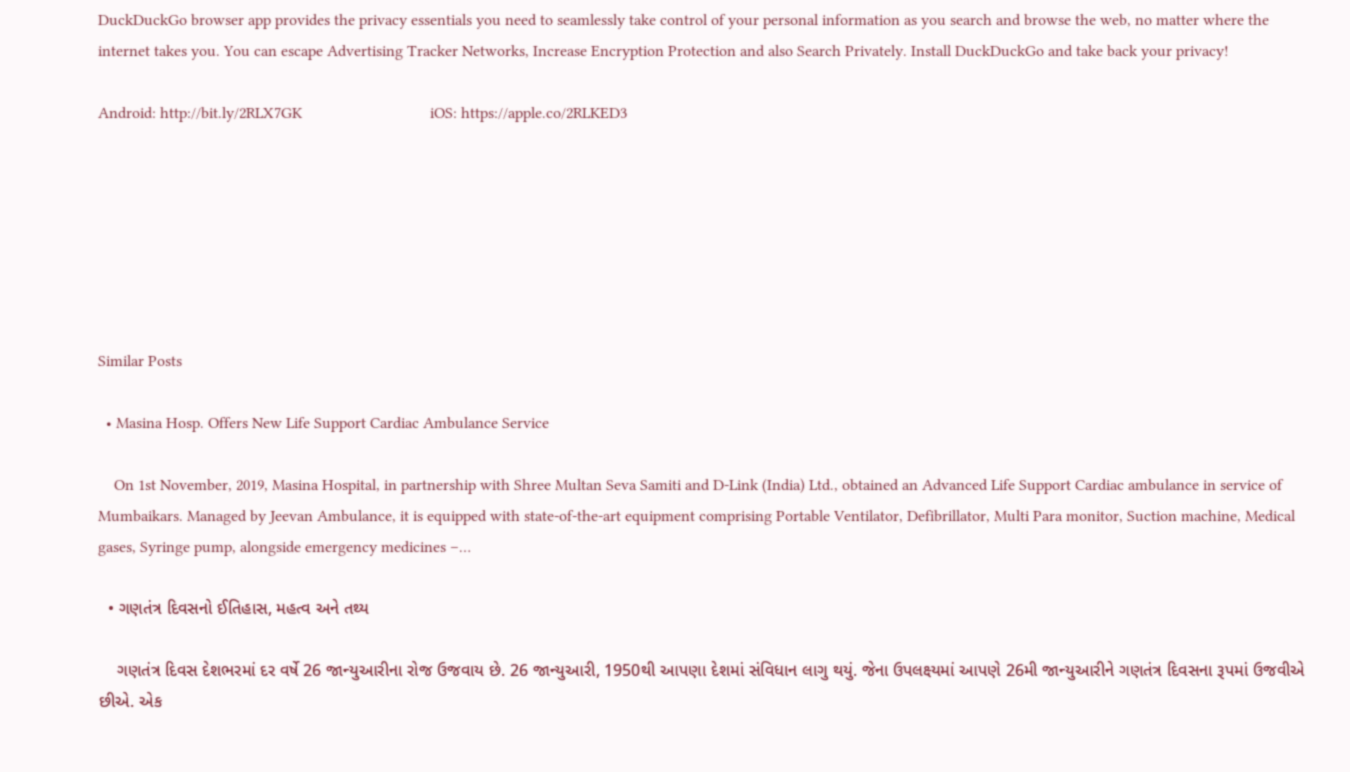DuckDuckGo browser app provides the privacy essentials you need to seamlessly take control of your personal information as you search and browse the web, no matter where the internet takes you. You can escape Advertising Tracker Networks, Increase Encryption Protection and also Search Privately. Install DuckDuckGo and take back your privacy!

Android: http://bit.ly/2RLX7GK                                iOS: https://apple.co/2RLKED3







Similar Posts

  • Masina Hosp. Offers New Life Support Cardiac Ambulance Service

    On 1st November, 2019, Masina Hospital, in partnership with Shree Multan Seva Samiti and D-Link (India) Ltd., obtained an Advanced Life Support Cardiac ambulance in service of Mumbaikars. Managed by Jeevan Ambulance, it is equipped with state-of-the-art equipment comprising Portable Ventilator, Defibrillator, Multi Para monitor, Suction machine, Medical gases, Syringe pump, alongside emergency medicines –…

  • ગણતંત્ર દિવસનો ઈતિહાસ, મહત્વ અને તથ્ય

    ગણતંત્ર દિવસ દેશભરમાં દર વર્ષે 26 જાન્યુઆરીના રોજ ઉજવાય છે. 26 જાન્યુઆરી, 1950થી આપણા દેશમાં સંવિધાન લાગુ થયું. જેના ઉપલક્ષ્યમાં આપણે 26મી જાન્યુઆરીને ગણતંત્ર દિવસના રૂપમાં ઉજવીએ છીએ. એક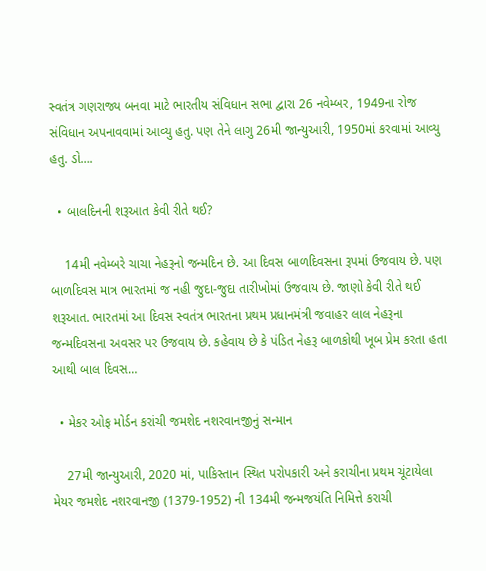સ્વતંત્ર ગણરાજ્ય બનવા માટે ભારતીય સંવિધાન સભા દ્વારા 26 નવેમ્બર, 1949ના રોજ સંવિધાન અપનાવવામાં આવ્યુ હતુ. પણ તેને લાગુ 26મી જાન્યુઆરી, 1950માં કરવામાં આવ્યુ હતુ. ડો….

  • બાલદિનની શરૂઆત કેવી રીતે થઈ?

    14મી નવેમ્બરે ચાચા નેહરૂનો જન્મદિન છે. આ દિવસ બાળદિવસના રૂપમાં ઉજવાય છે. પણ બાળદિવસ માત્ર ભારતમાં જ નહી જુદા-જુદા તારીખોમાં ઉજવાય છે. જાણો કેવી રીતે થઈ શરૂઆત. ભારતમાં આ દિવસ સ્વતંત્ર ભારતના પ્રથમ પ્રધાનમંત્રી જવાહર લાલ નેહરૂના જન્મદિવસના અવસર પર ઉજવાય છે. કહેવાય છે કે પંડિત નેહરૂ બાળકોથી ખૂબ પ્રેમ કરતા હતા આથી બાલ દિવસ…

  • મેકર ઓફ મોર્ડન કરાંચી જમશેદ નશરવાનજીનું સન્માન

    27મી જાન્યુઆરી, 2020 માં, પાકિસ્તાન સ્થિત પરોપકારી અને કરાચીના પ્રથમ ચૂંટાયેલા મેયર જમશેદ નશરવાનજી (1379-1952) ની 134મી જન્મજયંતિ નિમિત્તે કરાચી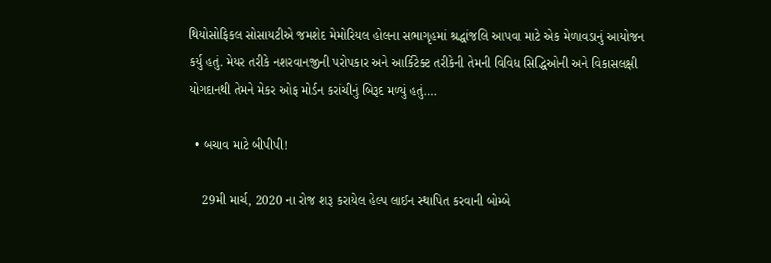થિયોસોફિકલ સોસાયટીએ જમશેદ મેમોરિયલ હોલના સભાગૃહમાં શ્રદ્ધાંજલિ આપવા માટે એક મેળાવડાનું આયોજન કર્યુ હતું. મેયર તરીકે નશરવાનજીની પરોપકાર અને આર્કિટેક્ટ તરીકેની તેમની વિવિધ સિદ્ધિઓની અને વિકાસલક્ષી યોગદાનથી તેમને મેકર ઓફ મોર્ડન કરાંચીનું બિરૂદ મળ્યું હતું….

  • બચાવ માટે બીપીપી!

    29મી માર્ચ, 2020 ના રોજ શરૂ કરાયેલ હેલ્પ લાઈન સ્થાપિત કરવાની બોમ્બે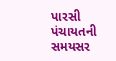પારસી પંચાયતની સમયસર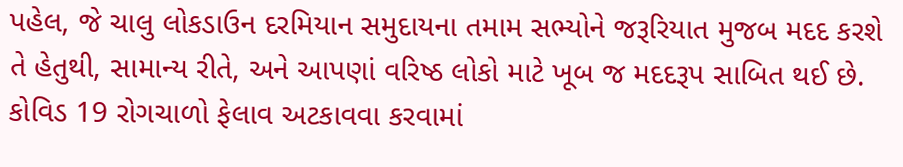પહેલ, જે ચાલુ લોકડાઉન દરમિયાન સમુદાયના તમામ સભ્યોને જરૂરિયાત મુજબ મદદ કરશે તે હેતુથી, સામાન્ય રીતે, અને આપણાં વરિષ્ઠ લોકો માટે ખૂબ જ મદદરૂપ સાબિત થઈ છે. કોવિડ 19 રોગચાળો ફેલાવ અટકાવવા કરવામાં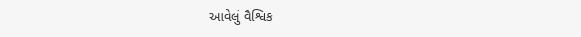આવેલું વૈશ્વિક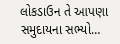લોકડાઉન તે આપણા સમુદાયના સભ્યો…